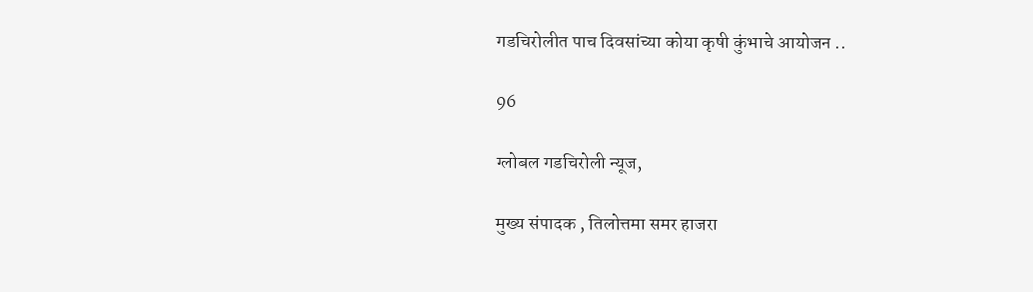गडचिरोलीत पाच दिवसांच्या कोया कृषी कुंभाचे आयोजन ..

96

ग्लोबल गडचिरोली न्यूज,

मुख्य संपादक , तिलोत्तमा समर हाजरा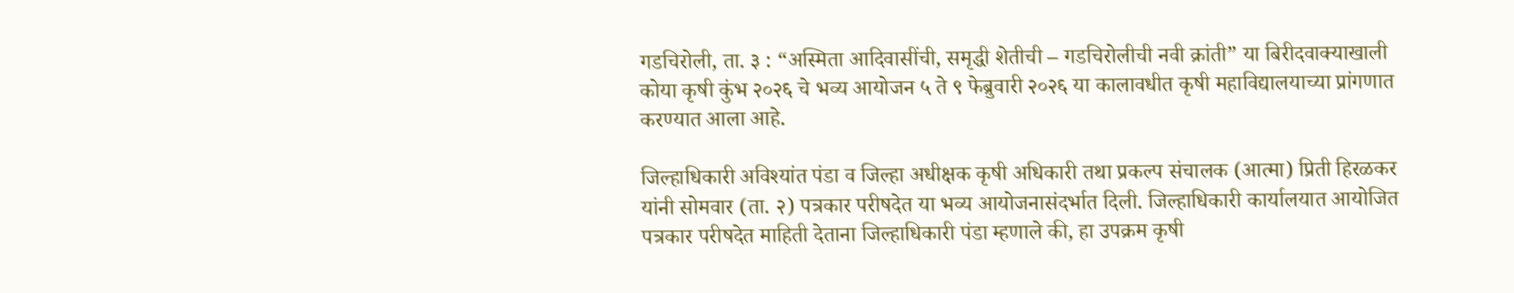गडचिरोली, ता. ३ : “अस्मिता आदिवासींची, समृद्धी शेतीची – गडचिरोलीची नवी क्रांती” या बिरीदवाक्याखाली कोया कृषी कुंभ २०२६ चे भव्य आयोजन ५ ते ९ फेब्रुवारी २०२६ या कालावधीत कृषी महाविद्यालयाच्या प्रांगणात करण्यात आला आहे.

जिल्हाधिकारी अविश्यांत पंडा व जिल्हा अधीक्षक कृषी अधिकारी तथा प्रकल्प संचालक (आत्मा) प्रिती हिरळकर यांनी सोमवार (ता. २) पत्रकार परीषदेत या भव्य आयोजनासंदर्भात दिली. जिल्हाधिकारी कार्यालयात आयोजित पत्रकार परीषदेत माहिती देताना जिल्हाधिकारी पंडा म्हणाले की, हा उपक्रम कृषी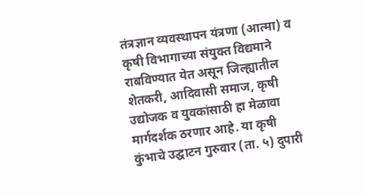तंत्रज्ञान व्यवस्थापन यंत्रणा (आत्मा) व कृषी विभागाच्या संयुक्त विद्यमाने राबविण्यात येत असून जिल्ह्यातील शेतकरी, आदिवासी समाज, कृषी उद्योजक व युवकांसाठी हा मेळावा मार्गदर्शक ठरणार आहे. या कृषी कुंभाचे उद्घाटन गुरुवार (ता. ५) दुपारी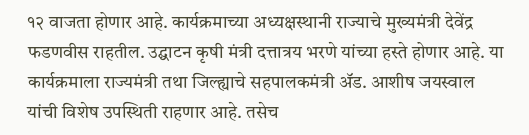१२ वाजता होणार आहे. कार्यक्रमाच्या अध्यक्षस्थानी राज्याचे मुख्यमंत्री देवेंद्र फडणवीस राहतील. उद्घाटन कृषी मंत्री दत्तात्रय भरणे यांच्या हस्ते होणार आहे. या कार्यक्रमाला राज्यमंत्री तथा जिल्ह्याचे सहपालकमंत्री ॲड. आशीष जयस्वाल यांची विशेष उपस्थिती राहणार आहे. तसेच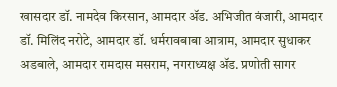खासदार डॉ. नामदेव किरसान, आमदार ॲड. अभिजीत वंजारी, आमदार डॉ. मिलिंद नरोटे, आमदार डॉ. धर्मरावबाबा आत्राम, आमदार सुधाकर अडबाले, आमदार रामदास मसराम, नगराध्यक्ष ॲड. प्रणोती सागर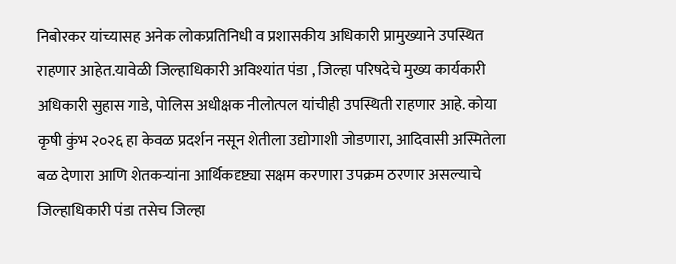निबोरकर यांच्यासह अनेक लोकप्रतिनिधी व प्रशासकीय अधिकारी प्रामुख्याने उपस्थित राहणार आहेत.यावेळी जिल्हाधिकारी अविश्यांत पंडा , जिल्हा परिषदेचे मुख्य कार्यकारी अधिकारी सुहास गाडे, पोलिस अधीक्षक नीलोत्पल यांचीही उपस्थिती राहणार आहे. कोया कृषी कुंभ २०२६ हा केवळ प्रदर्शन नसून शेतीला उद्योगाशी जोडणारा, आदिवासी अस्मितेला बळ देणारा आणि शेतकऱ्यांना आर्थिकदृष्ट्या सक्षम करणारा उपक्रम ठरणार असल्याचे जिल्हाधिकारी पंडा तसेच जिल्हा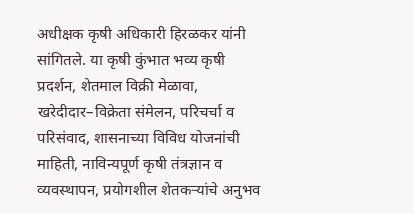अधीक्षक कृषी अधिकारी हिरळकर यांनी सांगितले. या कृषी कुंभात भव्य कृषी प्रदर्शन, शेतमाल विक्री मेळावा, खरेदीदार–विक्रेता संमेलन, परिचर्चा व परिसंवाद, शासनाच्या विविध योजनांची माहिती, नाविन्यपूर्ण कृषी तंत्रज्ञान व व्यवस्थापन, प्रयोगशील शेतकऱ्यांचे अनुभव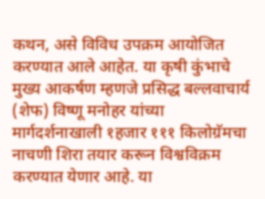कथन, असे विविध उपक्रम आयोजित करण्यात आले आहेत. या कृषी कुंभाचे मुख्य आकर्षण म्हणजे प्रसिद्ध बल्लवाचार्य (शेफ) विष्णू मनोहर यांच्या मार्गदर्शनाखाली १हजार १११ किलोग्रॅमचा नाचणी शिरा तयार करून विश्वविक्रम करण्यात येणार आहे. या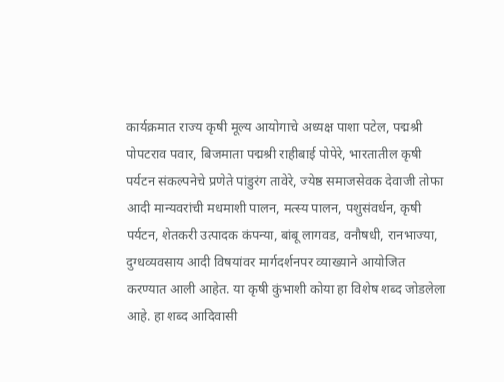कार्यक्रमात राज्य कृषी मूल्य आयोगाचे अध्यक्ष पाशा पटेल, पद्मश्री पोपटराव पवार, बिजमाता पद्मश्री राहीबाई पोपेरे, भारतातील कृषी पर्यटन संकल्पनेचे प्रणेते पांडुरंग तावेरे, ज्येष्ठ समाजसेवक देवाजी तोफा आदी मान्यवरांची मधमाशी पालन, मत्स्य पालन, पशुसंवर्धन, कृषी पर्यटन, शेतकरी उत्पादक कंपन्या, बांबू लागवड, वनौषधी, रानभाज्या, दुग्धव्यवसाय आदी विषयांवर मार्गदर्शनपर व्याख्याने आयोजित करण्यात आली आहेत. या कृषी कुंभाशी कोया हा विशेष शब्द जोडलेला आहे. हा शब्द आदिवासी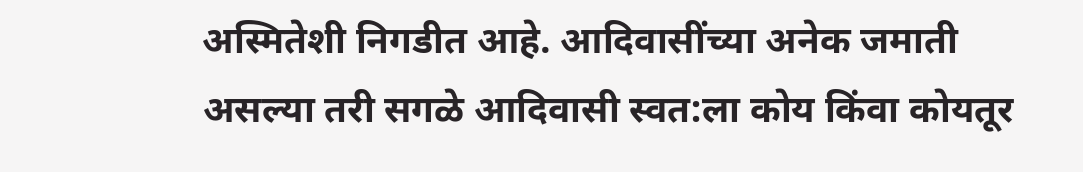अस्मितेशी निगडीत आहे. आदिवासींच्या अनेक जमाती असल्या तरी सगळे आदिवासी स्वत:ला कोय किंवा कोयतूर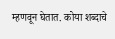म्हणवून घेतात. कोया शब्दाचे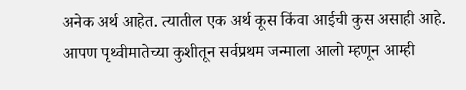अनेक अर्थ आहेत. त्यातील एक अर्थ कूस किंवा आईची कुस असाही आहे. आपण पृथ्वीमातेच्या कुशीतून सर्वप्रथम जन्माला आलो म्हणून आम्ही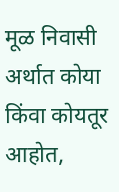मूळ निवासी अर्थात कोया किंवा कोयतूर आहोत,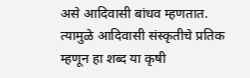असे आदिवासी बांधव म्हणतात. त्यामुळे आदिवासी संस्कृतीचे प्रतिक म्हणून हा शब्द या कृषी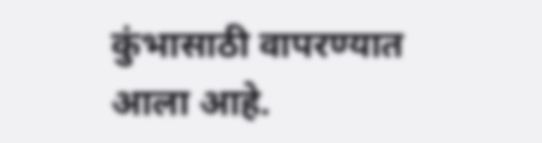कुंभासाठी वापरण्यात आला आहे.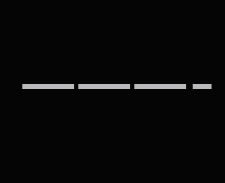———-